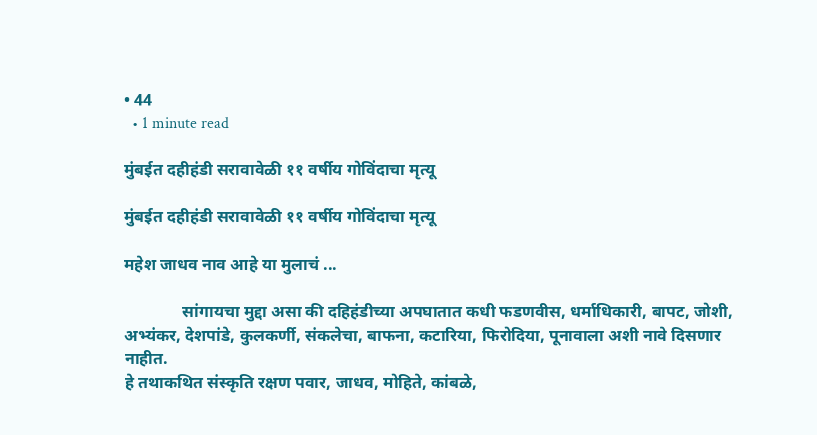• 44
  • 1 minute read

मुंबईत दहीहंडी सरावावेळी ११ वर्षीय गोविंदाचा मृत्यू

मुंबईत दहीहंडी सरावावेळी ११ वर्षीय गोविंदाचा मृत्यू

महेश जाधव नाव आहे या मुलाचं ...

              सांगायचा मुद्दा असा की दहिहंडीच्या अपघातात कधी फडणवीस, धर्माधिकारी, बापट, जोशी, अभ्यंकर, देशपांडे, कुलकर्णी, संकलेचा, बाफना, कटारिया, फिरोदिया, पूनावाला अशी नावे दिसणार नाहीत.
हे तथाकथित संस्कृति रक्षण पवार, जाधव, मोहिते, कांबळे,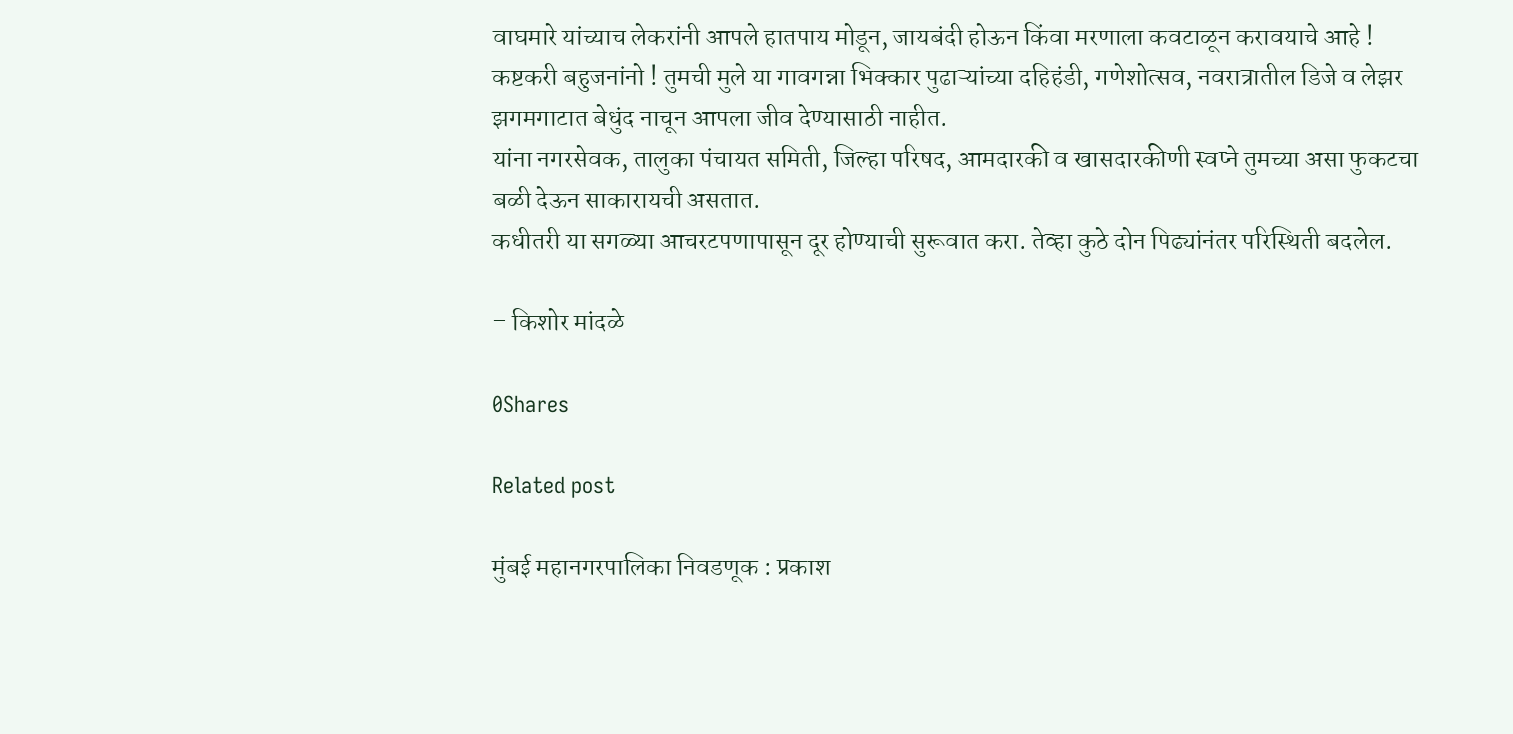वाघमारे यांच्याच लेकरांनी आपले हातपाय मोडून, जायबंदी होऊन किंवा मरणाला कवटाळून करावयाचे आहे !
कष्टकरी बहुजनांनो ! तुमची मुले या गावगन्ना भिक्कार पुढाऱ्यांच्या दहिहंडी, गणेशोत्सव, नवरात्रातील डिजे व लेझर झगमगाटात बेधुंद नाचून आपला जीव देण्यासाठी नाहीत.
यांना नगरसेवक, तालुका पंचायत समिती, जिल्हा परिषद, आमदारकी व खासदारकीणी स्वप्ने तुमच्या असा फुकटचा बळी देऊन साकारायची असतात.
कधीतरी या सगळ्या आचरटपणापासून दूर होण्याची सुरूवात करा. तेव्हा कुठे दोन पिढ्यांनंतर परिस्थिती बदलेल.

– किशोर मांदळे

0Shares

Related post

मुंबई महानगरपालिका निवडणूक : प्रकाश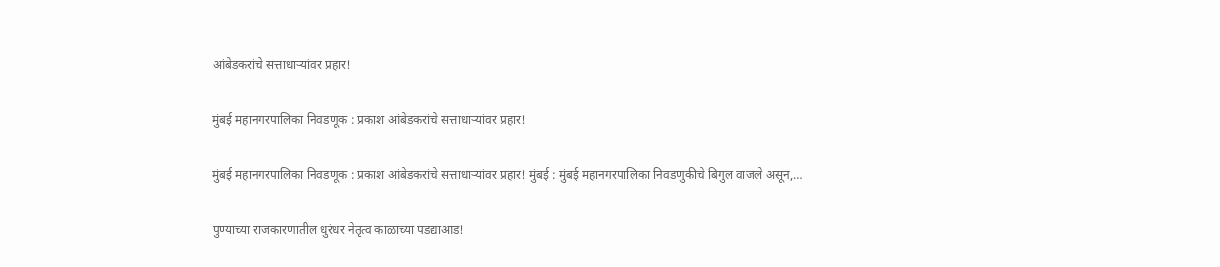आंबेडकरांचे सत्ताधाऱ्यांवर प्रहार!

मुंबई महानगरपालिका निवडणूक : प्रकाश आंबेडकरांचे सत्ताधाऱ्यांवर प्रहार!

मुंबई महानगरपालिका निवडणूक : प्रकाश आंबेडकरांचे सत्ताधाऱ्यांवर प्रहार! मुंबई : मुंबई महानगरपालिका निवडणुकीचे बिगुल वाजले असून,…

पुण्याच्या राजकारणातील धुरंधर नेतृत्व काळाच्या पडद्याआड!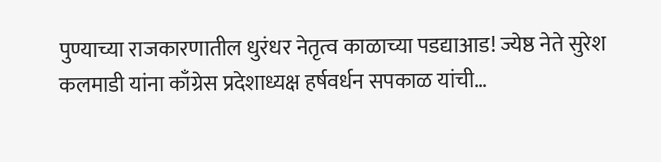पुण्याच्या राजकारणातील धुरंधर नेतृत्व काळाच्या पडद्याआड! ज्येष्ठ नेते सुरेश कलमाडी यांना काँग्रेस प्रदेशाध्यक्ष हर्षवर्धन सपकाळ यांची…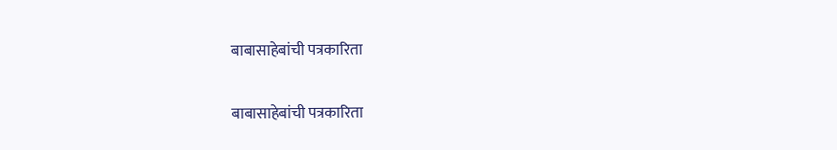बाबासाहेबांची पत्रकारिता

बाबासाहेबांची पत्रकारिता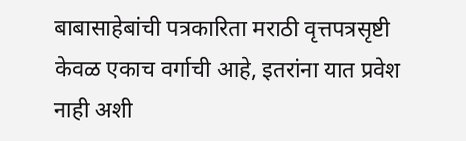बाबासाहेबांची पत्रकारिता मराठी वृत्तपत्रसृष्टी केवळ एकाच वर्गाची आहे, इतरांना यात प्रवेश नाही अशी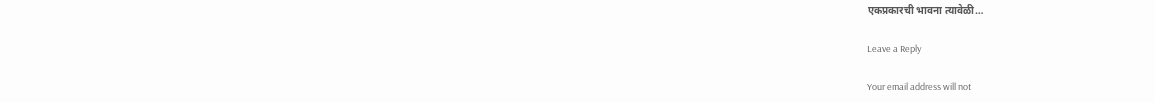एकप्रकारची भावना त्यावेळी…

Leave a Reply

Your email address will not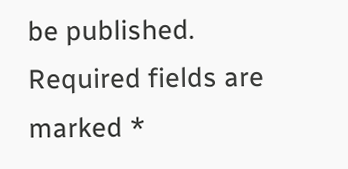be published. Required fields are marked *